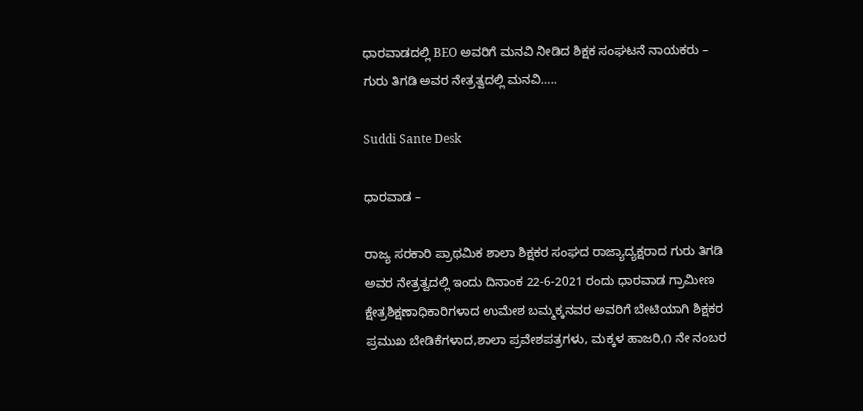ಧಾರವಾಡದಲ್ಲಿ BEO ಅವರಿಗೆ ಮನವಿ ನೀಡಿದ ಶಿಕ್ಷಕ ಸಂಘಟನೆ ನಾಯಕರು – ಗುರು ತಿಗಡಿ ಅವರ ನೇತ್ರತ್ವದಲ್ಲಿ ಮನವಿ…..

Suddi Sante Desk

ಧಾರವಾಡ –

ರಾಜ್ಯ ಸರಕಾರಿ ಪ್ರಾಥಮಿಕ ಶಾಲಾ ಶಿಕ್ಷಕರ ಸಂಘದ ರಾಜ್ಯಾದ್ಯಕ್ಷರಾದ ಗುರು ತಿಗಡಿ ಅವರ ನೇತ್ರತ್ವದಲ್ಲಿ ಇಂದು ದಿನಾಂಕ 22-6-2021 ರಂದು ಧಾರವಾಡ ಗ್ರಾಮೀಣ ಕ್ಷೇತ್ರಶಿಕ್ಷಣಾಧಿಕಾರಿಗಳಾದ ಉಮೇಶ ಬಮ್ಮಕ್ಕನವರ ಅವರಿಗೆ ಬೇಟಿಯಾಗಿ ಶಿಕ್ಷಕರ ಪ್ರಮುಖ ಬೇಡಿಕೆಗಳಾದ,ಶಾಲಾ ಪ್ರವೇಶಪತ್ರಗಳು, ಮಕ್ಕಳ ಹಾಜರಿ,೧ ನೇ ನಂಬರ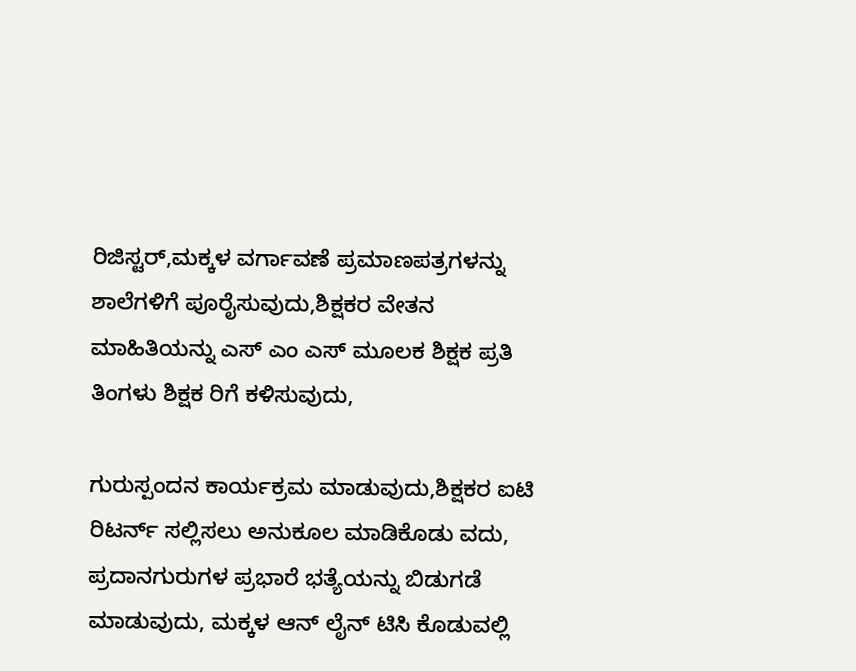ರಿಜಿಸ್ಟರ್,ಮಕ್ಕಳ ವರ್ಗಾವಣೆ ಪ್ರಮಾಣಪತ್ರಗಳನ್ನು ಶಾಲೆಗಳಿಗೆ ಪೂರೈಸುವುದು,ಶಿಕ್ಷಕರ ವೇತನ ಮಾಹಿತಿಯನ್ನು ಎಸ್ ಎಂ ಎಸ್ ಮೂಲಕ ಶಿಕ್ಷಕ ಪ್ರತಿ ತಿಂಗಳು ಶಿಕ್ಷಕ ರಿಗೆ ಕಳಿಸುವುದು,

ಗುರುಸ್ಪಂದನ ಕಾರ್ಯಕ್ರಮ ಮಾಡುವುದು,ಶಿಕ್ಷಕರ ಐಟಿ ರಿಟರ್ನ್ ಸಲ್ಲಿಸಲು ಅನುಕೂಲ ಮಾಡಿಕೊಡು ವದು, ಪ್ರದಾನ‌ಗುರುಗಳ ಪ್ರಭಾರೆ ಭತ್ಯೆಯನ್ನು ಬಿಡುಗಡೆ ಮಾಡುವುದು, ಮಕ್ಕಳ ಆನ್ ಲೈನ್ ಟಿಸಿ ಕೊಡುವಲ್ಲಿ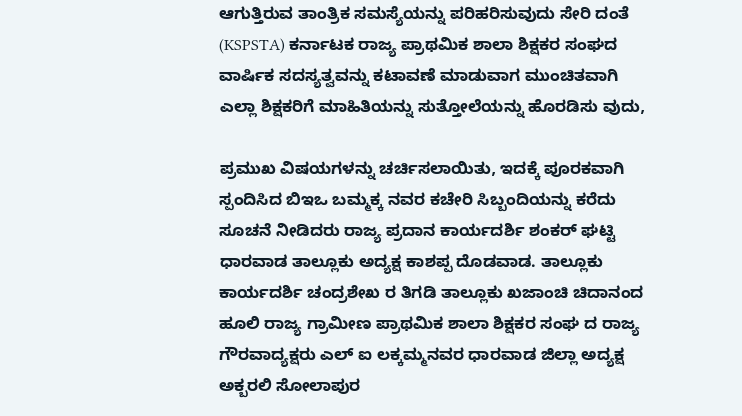ಆಗುತ್ತಿರುವ ತಾಂತ್ರಿಕ ಸಮಸ್ಯೆಯನ್ನು ಪರಿಹರಿಸುವುದು ಸೇರಿ ದಂತೆ (KSPSTA) ಕರ್ನಾಟಕ ರಾಜ್ಯ ಪ್ರಾಥಮಿಕ ಶಾಲಾ ಶಿಕ್ಷಕರ ಸಂಘದ ವಾರ್ಷಿಕ ಸದಸ್ಯತ್ವವನ್ನು ಕಟಾವಣೆ ಮಾಡುವಾಗ ಮುಂಚಿತವಾಗಿ ಎಲ್ಲಾ ಶಿಕ್ಷಕರಿಗೆ ಮಾಹಿತಿಯನ್ನು ಸುತ್ತೋಲೆಯನ್ನು ಹೊರಡಿಸು ವುದು,

ಪ್ರಮುಖ ವಿಷಯಗಳನ್ನು ಚರ್ಚಿಸಲಾಯಿತು, ಇದಕ್ಕೆ ಪೂರಕವಾಗಿ ಸ್ಪಂದಿಸಿದ ಬಿಇಒ ಬಮ್ಮಕ್ಕ ನವರ ಕಚೇರಿ ಸಿಬ್ಬಂದಿಯನ್ನು ಕರೆದು ಸೂಚನೆ ನೀಡಿದರು ರಾಜ್ಯ ಪ್ರದಾನ ಕಾರ್ಯದರ್ಶಿ ಶಂಕರ್ ಘಟ್ಟಿ ಧಾರವಾಡ ತಾಲ್ಲೂಕು ಅದ್ಯಕ್ಷ ಕಾಶಪ್ಪ ದೊಡವಾಡ. ತಾಲ್ಲೂಕು ಕಾರ್ಯದರ್ಶಿ ಚಂದ್ರಶೇಖ ರ ತಿಗಡಿ ತಾಲ್ಲೂಕು ಖಜಾಂಚಿ ಚಿದಾನಂದ ಹೂಲಿ ರಾಜ್ಯ ಗ್ರಾಮೀಣ ಪ್ರಾಥಮಿಕ ಶಾಲಾ ಶಿಕ್ಷಕರ ಸಂಘ ದ ರಾಜ್ಯ ಗೌರವಾದ್ಯಕ್ಷರು ಎಲ್ ಐ ಲಕ್ಕಮ್ಮನವರ ಧಾರವಾಡ ಜಿಲ್ಲಾ ಅದ್ಯಕ್ಷ ಅಕ್ಬರಲಿ ಸೋಲಾಪುರ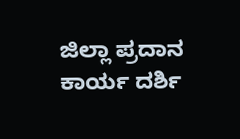ಜಿಲ್ಲಾ ಪ್ರದಾನ ಕಾರ್ಯ ದರ್ಶಿ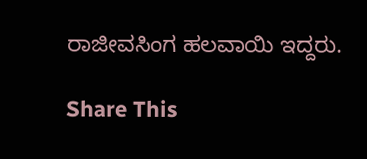ರಾಜೀವಸಿಂಗ ಹಲವಾಯಿ ಇದ್ದರು‌.

Share This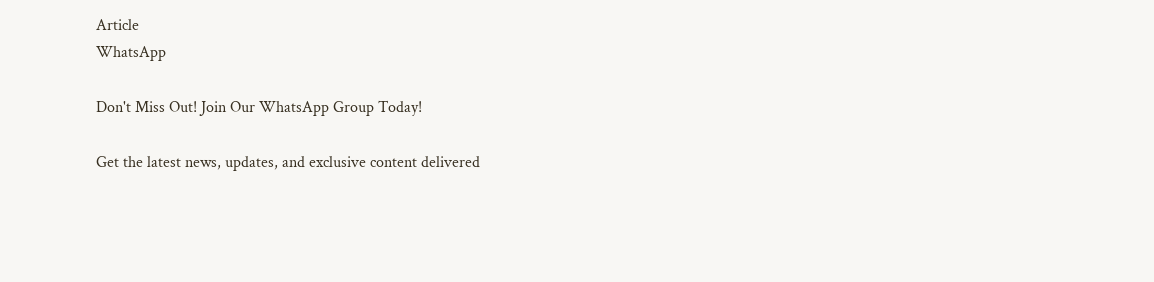Article
WhatsApp

Don't Miss Out! Join Our WhatsApp Group Today!

Get the latest news, updates, and exclusive content delivered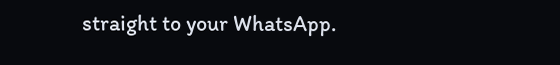straight to your WhatsApp.